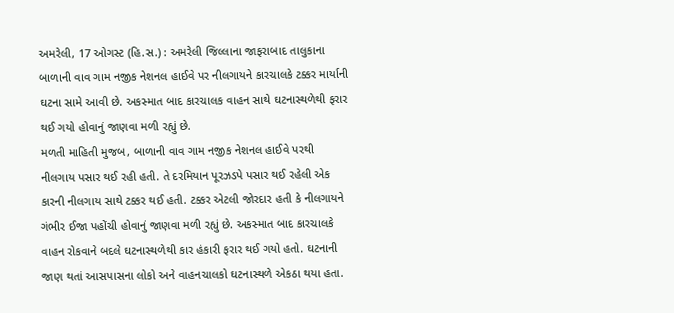અમરેલી, 17 ઓગસ્ટ (હિ.સ.) : અમરેલી જિલ્લાના જાફરાબાદ તાલુકાના બાળાની વાવ ગામ નજીક નેશનલ હાઈવે પર નીલગાયને કારચાલકે ટક્કર માર્યાની ઘટના સામે આવી છે. અકસ્માત બાદ કારચાલક વાહન સાથે ઘટનાસ્થળેથી ફરાર થઈ ગયો હોવાનું જાણવા મળી રહ્યું છે.
મળતી માહિતી મુજબ, બાળાની વાવ ગામ નજીક નેશનલ હાઈવે પરથી નીલગાય પસાર થઈ રહી હતી. તે દરમિયાન પૂરઝડપે પસાર થઈ રહેલી એક કારની નીલગાય સાથે ટક્કર થઈ હતી. ટક્કર એટલી જોરદાર હતી કે નીલગાયને ગંભીર ઈજા પહોંચી હોવાનું જાણવા મળી રહ્યું છે. અકસ્માત બાદ કારચાલકે વાહન રોકવાને બદલે ઘટનાસ્થળેથી કાર હંકારી ફરાર થઈ ગયો હતો. ઘટનાની જાણ થતાં આસપાસના લોકો અને વાહનચાલકો ઘટનાસ્થળે એકઠા થયા હતા.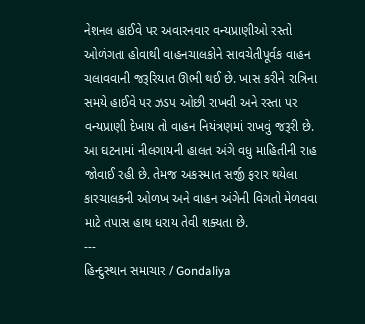નેશનલ હાઈવે પર અવારનવાર વન્યપ્રાણીઓ રસ્તો ઓળંગતા હોવાથી વાહનચાલકોને સાવચેતીપૂર્વક વાહન ચલાવવાની જરૂરિયાત ઊભી થઈ છે. ખાસ કરીને રાત્રિના સમયે હાઈવે પર ઝડપ ઓછી રાખવી અને રસ્તા પર વન્યપ્રાણી દેખાય તો વાહન નિયંત્રણમાં રાખવું જરૂરી છે.
આ ઘટનામાં નીલગાયની હાલત અંગે વધુ માહિતીની રાહ જોવાઈ રહી છે. તેમજ અકસ્માત સર્જી ફરાર થયેલા કારચાલકની ઓળખ અને વાહન અંગેની વિગતો મેળવવા માટે તપાસ હાથ ધરાય તેવી શક્યતા છે.
---
હિન્દુસ્થાન સમાચાર / Gondaliya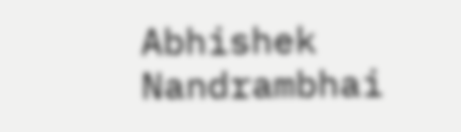Abhishek Nandrambhai